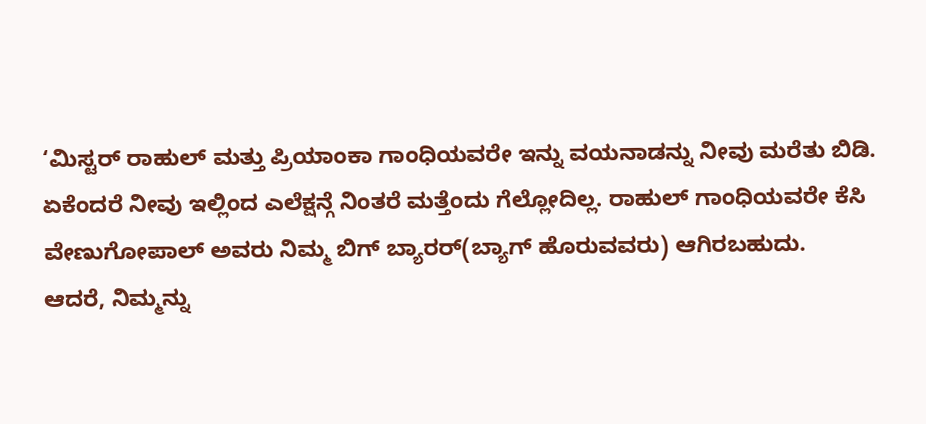‘ಮಿಸ್ಟರ್ ರಾಹುಲ್ ಮತ್ತು ಪ್ರಿಯಾಂಕಾ ಗಾಂಧಿಯವರೇ ಇನ್ನು ವಯನಾಡನ್ನು ನೀವು ಮರೆತು ಬಿಡಿ. ಏಕೆಂದರೆ ನೀವು ಇಲ್ಲಿಂದ ಎಲೆಕ್ಷನ್ಗೆ ನಿಂತರೆ ಮತ್ತೆಂದು ಗೆಲ್ಲೋದಿಲ್ಲ. ರಾಹುಲ್ ಗಾಂಧಿಯವರೇ ಕೆಸಿ ವೇಣುಗೋಪಾಲ್ ಅವರು ನಿಮ್ಮ ಬಿಗ್ ಬ್ಯಾರರ್(ಬ್ಯಾಗ್ ಹೊರುವವರು) ಆಗಿರಬಹುದು.
ಆದರೆ, ನಿಮ್ಮನ್ನು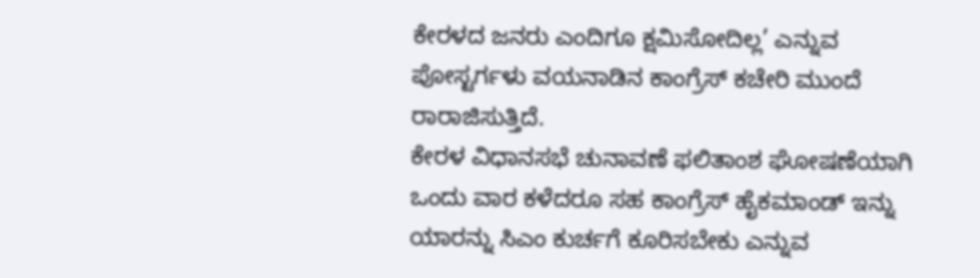ಕೇರಳದ ಜನರು ಎಂದಿಗೂ ಕ್ಷಮಿಸೋದಿಲ್ಲ’ ಎನ್ನುವ ಪೋಸ್ಟರ್ಗಳು ವಯನಾಡಿನ ಕಾಂಗ್ರೆಸ್ ಕಚೇರಿ ಮುಂದೆ ರಾರಾಜಿಸುತ್ತಿದೆ.
ಕೇರಳ ವಿಧಾನಸಭೆ ಚುನಾವಣೆ ಫಲಿತಾಂಶ ಘೋಷಣೆಯಾಗಿ ಒಂದು ವಾರ ಕಳೆದರೂ ಸಹ ಕಾಂಗ್ರೆಸ್ ಹೈಕಮಾಂಡ್ ಇನ್ನು ಯಾರನ್ನು ಸಿಎಂ ಕುರ್ಚಗೆ ಕೂರಿಸಬೇಕು ಎನ್ನುವ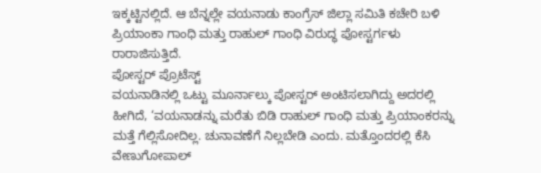ಇಕ್ಕಟ್ಟಿನಲ್ಲಿದೆ. ಆ ಬೆನ್ನಲ್ಲೇ ವಯನಾಡು ಕಾಂಗ್ರೆಸ್ ಜಿಲ್ಲಾ ಸಮಿತಿ ಕಚೇರಿ ಬಳಿ ಪ್ರಿಯಾಂಕಾ ಗಾಂಧಿ ಮತ್ತು ರಾಹುಲ್ ಗಾಂಧಿ ವಿರುದ್ಧ ಪೋಸ್ಟರ್ಗಳು ರಾರಾಜಿಸುತ್ತಿದೆ.
ಪೋಸ್ಟರ್ ಪ್ರೊಟೆಸ್ಟ್
ವಯನಾಡಿನಲ್ಲಿ ಒಟ್ಟು ಮೂರ್ನಾಲ್ಕು ಪೋಸ್ಟರ್ ಅಂಟಿಸಲಾಗಿದ್ದು ಅದರಲ್ಲಿ ಹೀಗಿದೆ, ‘ವಯನಾಡನ್ನು ಮರೆತು ಬಿಡಿ ರಾಹುಲ್ ಗಾಂಧಿ ಮತ್ತು ಪ್ರಿಯಾಂಕರನ್ನು ಮತ್ತೆ ಗೆಲ್ಲಿಸೋದಿಲ್ಲ. ಚುನಾವಣೆಗೆ ನಿಲ್ಲಬೇಡಿ ಎಂದು. ಮತ್ತೊಂದರಲ್ಲಿ ಕೆಸಿ ವೇಣುಗೋಪಾಲ್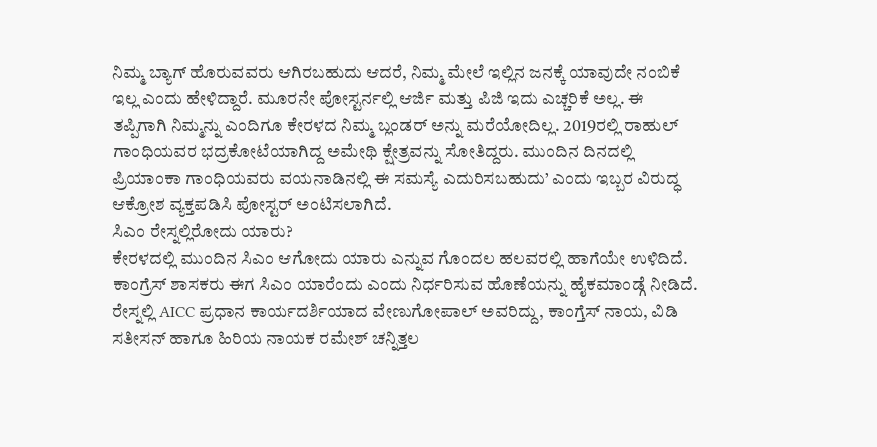ನಿಮ್ಮ ಬ್ಯಾಗ್ ಹೊರುವವರು ಆಗಿರಬಹುದು ಆದರೆ, ನಿಮ್ಮ ಮೇಲೆ ಇಲ್ಲಿನ ಜನಕ್ಕೆ ಯಾವುದೇ ನಂಬಿಕೆ ಇಲ್ಲ ಎಂದು ಹೇಳಿದ್ದಾರೆ. ಮೂರನೇ ಪೋಸ್ಟರ್ನಲ್ಲಿ ಆರ್ಜಿ ಮತ್ತು ಪಿಜಿ ಇದು ಎಚ್ಚರಿಕೆ ಅಲ್ಲ. ಈ ತಪ್ಪಿಗಾಗಿ ನಿಮ್ಮನ್ನು ಎಂದಿಗೂ ಕೇರಳದ ನಿಮ್ಮ ಬ್ಲಂಡರ್ ಅನ್ನು ಮರೆಯೋದಿಲ್ಲ. 2019ರಲ್ಲಿ ರಾಹುಲ್ ಗಾಂಧಿಯವರ ಭದ್ರಕೋಟೆಯಾಗಿದ್ದ ಅಮೇಥಿ ಕ್ಷೇತ್ರವನ್ನು ಸೋತಿದ್ದರು. ಮುಂದಿನ ದಿನದಲ್ಲಿ ಪ್ರಿಯಾಂಕಾ ಗಾಂಧಿಯವರು ವಯನಾಡಿನಲ್ಲಿ ಈ ಸಮಸ್ಯೆ ಎದುರಿಸಬಹುದು’ ಎಂದು ಇಬ್ಬರ ವಿರುದ್ಧ ಆಕ್ರೋಶ ವ್ಯಕ್ತಪಡಿಸಿ ಪೋಸ್ಟರ್ ಅಂಟಿಸಲಾಗಿದೆ.
ಸಿಎಂ ರೇಸ್ನಲ್ಲಿರೋದು ಯಾರು?
ಕೇರಳದಲ್ಲಿ ಮುಂದಿನ ಸಿಎಂ ಆಗೋದು ಯಾರು ಎನ್ನುವ ಗೊಂದಲ ಹಲವರಲ್ಲಿ ಹಾಗೆಯೇ ಉಳಿದಿದೆ. ಕಾಂಗ್ರೆಸ್ ಶಾಸಕರು ಈಗ ಸಿಎಂ ಯಾರೆಂದು ಎಂದು ನಿರ್ಧರಿಸುವ ಹೊಣೆಯನ್ನು ಹೈಕಮಾಂಡ್ಗೆ ನೀಡಿದೆ. ರೇಸ್ನಲ್ಲಿ AICC ಪ್ರಧಾನ ಕಾರ್ಯದರ್ಶಿಯಾದ ವೇಣುಗೋಪಾಲ್ ಅವರಿದ್ದು, ಕಾಂಗ್ತೆಸ್ ನಾಯ, ವಿಡಿ ಸತೀಸನ್ ಹಾಗೂ ಹಿರಿಯ ನಾಯಕ ರಮೇಶ್ ಚನ್ನಿತ್ತಲ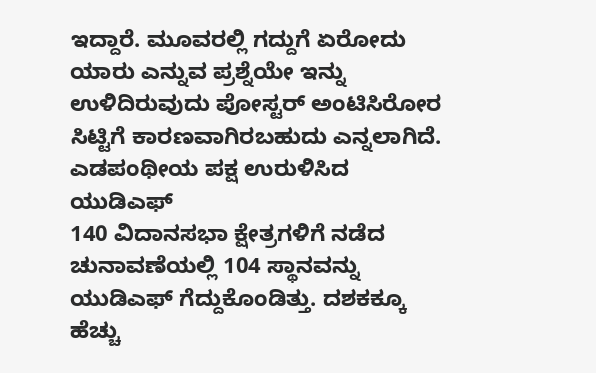ಇದ್ದಾರೆ. ಮೂವರಲ್ಲಿ ಗದ್ದುಗೆ ಏರೋದು ಯಾರು ಎನ್ನುವ ಪ್ರಶ್ನೆಯೇ ಇನ್ನು ಉಳಿದಿರುವುದು ಪೋಸ್ಟರ್ ಅಂಟಿಸಿರೋರ ಸಿಟ್ಟಿಗೆ ಕಾರಣವಾಗಿರಬಹುದು ಎನ್ನಲಾಗಿದೆ.
ಎಡಪಂಥೀಯ ಪಕ್ಷ ಉರುಳಿಸಿದ ಯುಡಿಎಫ್
140 ವಿದಾನಸಭಾ ಕ್ಷೇತ್ರಗಳಿಗೆ ನಡೆದ ಚುನಾವಣೆಯಲ್ಲಿ 104 ಸ್ಥಾನವನ್ನು ಯುಡಿಎಫ್ ಗೆದ್ದುಕೊಂಡಿತ್ತು. ದಶಕಕ್ಕೂ ಹೆಚ್ಚು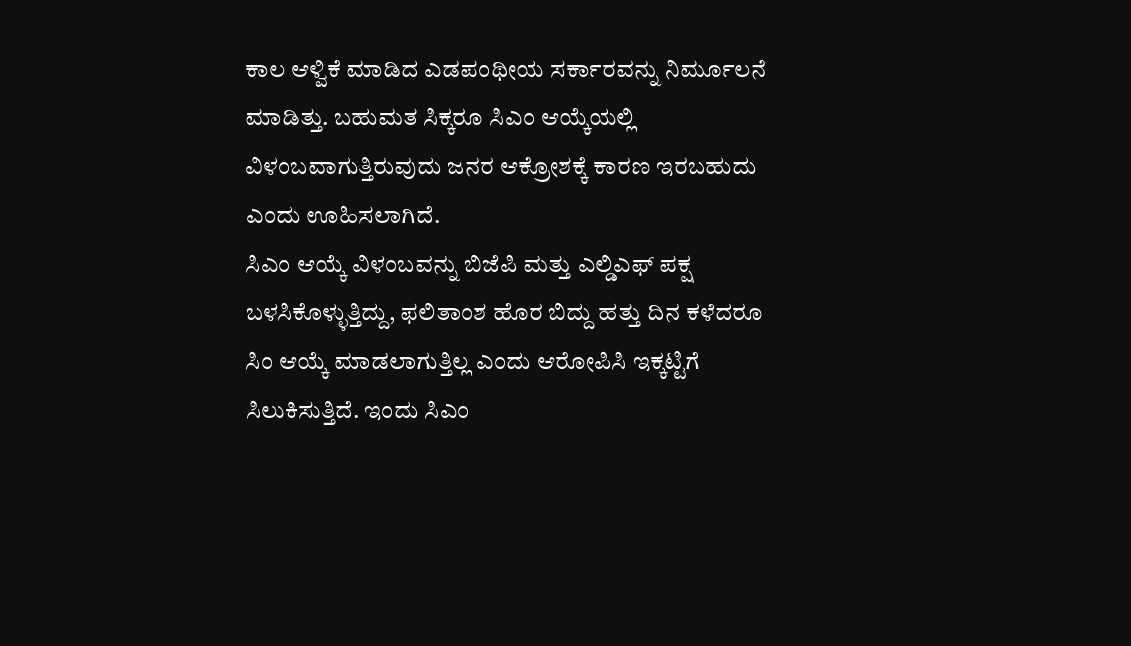ಕಾಲ ಆಳ್ವಿಕೆ ಮಾಡಿದ ಎಡಪಂಥೀಯ ಸರ್ಕಾರವನ್ನು ನಿರ್ಮೂಲನೆ ಮಾಡಿತ್ತು. ಬಹುಮತ ಸಿಕ್ಕರೂ ಸಿಎಂ ಆಯ್ಕೆಯಲ್ಲಿ ವಿಳಂಬವಾಗುತ್ತಿರುವುದು ಜನರ ಆಕ್ರೋಶಕ್ಕೆ ಕಾರಣ ಇರಬಹುದು ಎಂದು ಊಹಿಸಲಾಗಿದೆ.
ಸಿಎಂ ಆಯ್ಕೆ ವಿಳಂಬವನ್ನು ಬಿಜೆಪಿ ಮತ್ತು ಎಲ್ಡಿಎಫ್ ಪಕ್ಷ ಬಳಸಿಕೊಳ್ಳುತ್ತಿದ್ದು, ಫಲಿತಾಂಶ ಹೊರ ಬಿದ್ದು ಹತ್ತು ದಿನ ಕಳೆದರೂ ಸಿಂ ಆಯ್ಕೆ ಮಾಡಲಾಗುತ್ತಿಲ್ಲ ಎಂದು ಆರೋಪಿಸಿ ಇಕ್ಕಟ್ಟಿಗೆ ಸಿಲುಕಿಸುತ್ತಿದೆ. ಇಂದು ಸಿಎಂ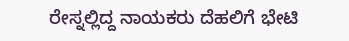ರೇಸ್ನಲ್ಲಿದ್ದ ನಾಯಕರು ದೆಹಲಿಗೆ ಭೇಟಿ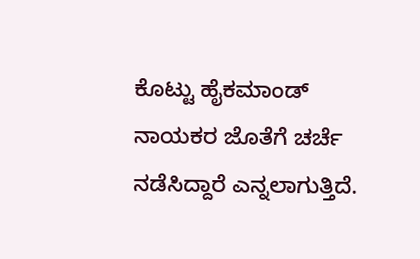ಕೊಟ್ಟು ಹೈಕಮಾಂಡ್ ನಾಯಕರ ಜೊತೆಗೆ ಚರ್ಚೆ ನಡೆಸಿದ್ದಾರೆ ಎನ್ನಲಾಗುತ್ತಿದೆ.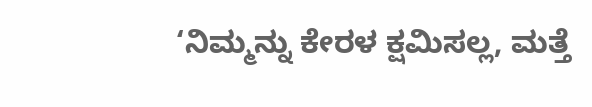‘ನಿಮ್ಮನ್ನು ಕೇರಳ ಕ್ಷಮಿಸಲ್ಲ, ಮತ್ತೆ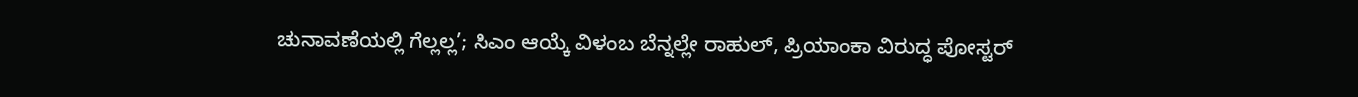ಚುನಾವಣೆಯಲ್ಲಿ ಗೆಲ್ಲಲ್ಲ’; ಸಿಎಂ ಆಯ್ಕೆ ವಿಳಂಬ ಬೆನ್ನಲ್ಲೇ ರಾಹುಲ್, ಪ್ರಿಯಾಂಕಾ ವಿರುದ್ಧ ಪೋಸ್ಟರ್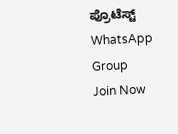ಪ್ರೊಟೆಸ್ಟ್
WhatsApp Group
Join Now